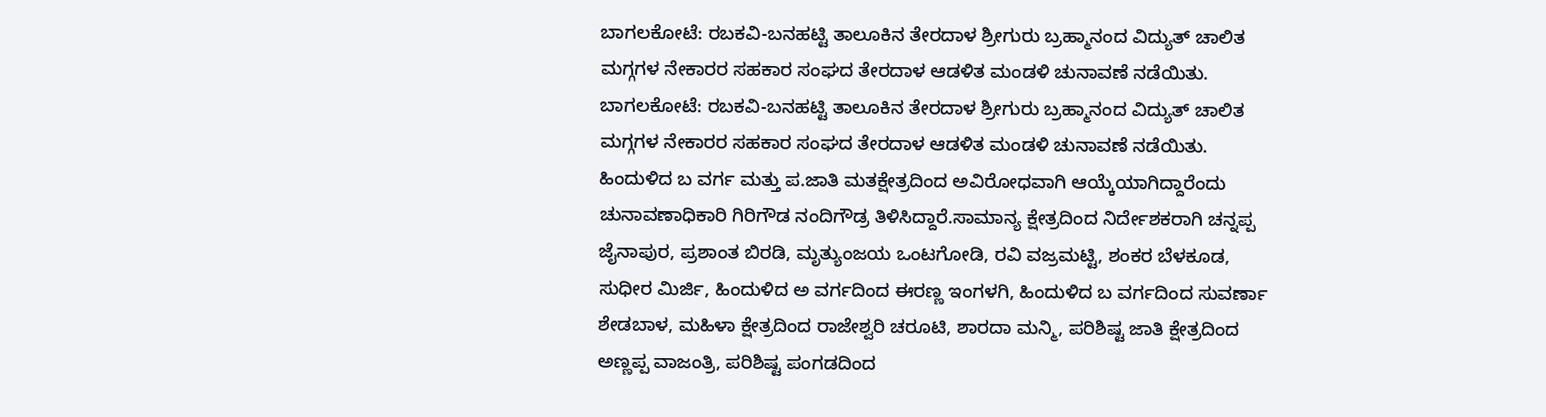ಬಾಗಲಕೋಟೆ: ರಬಕವಿ-ಬನಹಟ್ಟಿ ತಾಲೂಕಿನ ತೇರದಾಳ ಶ್ರೀಗುರು ಬ್ರಹ್ಮಾನಂದ ವಿದ್ಯುತ್ ಚಾಲಿತ ಮಗ್ಗಗಳ ನೇಕಾರರ ಸಹಕಾರ ಸಂಘದ ತೇರದಾಳ ಆಡಳಿತ ಮಂಡಳಿ ಚುನಾವಣೆ ನಡೆಯಿತು.
ಬಾಗಲಕೋಟೆ: ರಬಕವಿ-ಬನಹಟ್ಟಿ ತಾಲೂಕಿನ ತೇರದಾಳ ಶ್ರೀಗುರು ಬ್ರಹ್ಮಾನಂದ ವಿದ್ಯುತ್ ಚಾಲಿತ ಮಗ್ಗಗಳ ನೇಕಾರರ ಸಹಕಾರ ಸಂಘದ ತೇರದಾಳ ಆಡಳಿತ ಮಂಡಳಿ ಚುನಾವಣೆ ನಡೆಯಿತು.
ಹಿಂದುಳಿದ ಬ ವರ್ಗ ಮತ್ತು ಪ.ಜಾತಿ ಮತಕ್ಷೇತ್ರದಿಂದ ಅವಿರೋಧವಾಗಿ ಆಯ್ಕೆಯಾಗಿದ್ದಾರೆಂದು ಚುನಾವಣಾಧಿಕಾರಿ ಗಿರಿಗೌಡ ನಂದಿಗೌಡ್ರ ತಿಳಿಸಿದ್ದಾರೆ.ಸಾಮಾನ್ಯ ಕ್ಷೇತ್ರದಿಂದ ನಿರ್ದೇಶಕರಾಗಿ ಚನ್ನಪ್ಪ ಜೈನಾಪುರ, ಪ್ರಶಾಂತ ಬಿರಡಿ, ಮೃತ್ಯುಂಜಯ ಒಂಟಗೋಡಿ, ರವಿ ವಜ್ರಮಟ್ಟಿ, ಶಂಕರ ಬೆಳಕೂಡ, ಸುಧೀರ ಮಿರ್ಜಿ, ಹಿಂದುಳಿದ ಅ ವರ್ಗದಿಂದ ಈರಣ್ಣ ಇಂಗಳಗಿ, ಹಿಂದುಳಿದ ಬ ವರ್ಗದಿಂದ ಸುವರ್ಣಾ ಶೇಡಬಾಳ, ಮಹಿಳಾ ಕ್ಷೇತ್ರದಿಂದ ರಾಜೇಶ್ವರಿ ಚರೂಟಿ, ಶಾರದಾ ಮನ್ಮಿ, ಪರಿಶಿಷ್ಟ ಜಾತಿ ಕ್ಷೇತ್ರದಿಂದ ಅಣ್ಣಪ್ಪ ವಾಜಂತ್ರಿ, ಪರಿಶಿಷ್ಟ ಪಂಗಡದಿಂದ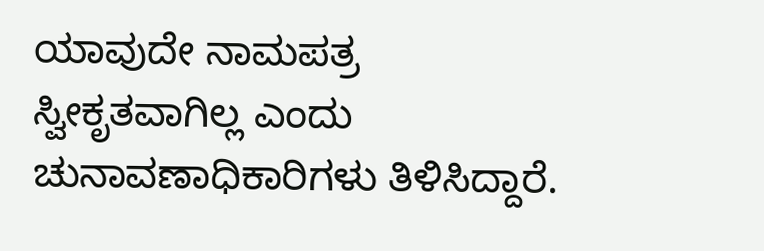ಯಾವುದೇ ನಾಮಪತ್ರ ಸ್ವೀಕೃತವಾಗಿಲ್ಲ ಎಂದು ಚುನಾವಣಾಧಿಕಾರಿಗಳು ತಿಳಿಸಿದ್ದಾರೆ.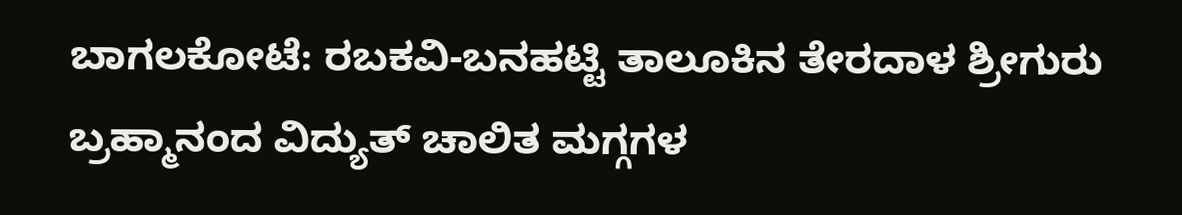ಬಾಗಲಕೋಟೆ: ರಬಕವಿ-ಬನಹಟ್ಟಿ ತಾಲೂಕಿನ ತೇರದಾಳ ಶ್ರೀಗುರು ಬ್ರಹ್ಮಾನಂದ ವಿದ್ಯುತ್ ಚಾಲಿತ ಮಗ್ಗಗಳ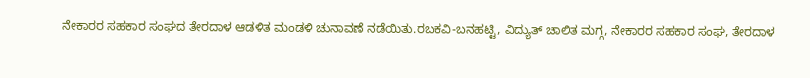ನೇಕಾರರ ಸಹಕಾರ ಸಂಘದ ತೇರದಾಳ ಆಡಳಿತ ಮಂಡಳಿ ಚುನಾವಣೆ ನಡೆಯಿತು.ರಬಕವಿ-ಬನಹಟ್ಟಿ, ವಿದ್ಯುತ್ ಚಾಲಿತ ಮಗ್ಗ, ನೇಕಾರರ ಸಹಕಾರ ಸಂಘ, ತೇರದಾಳ